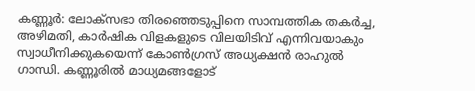കണ്ണൂർ: ലോക്സഭാ തിരഞ്ഞെടുപ്പിനെ സാമ്പത്തിക തകർച്ച, അഴിമതി, കാർഷിക വിളകളുടെ വിലയിടിവ് എന്നിവയാകും സ്വാധീനിക്കുകയെന്ന് കോൺഗ്രസ് അധ്യക്ഷൻ രാഹുൽ ഗാന്ധി. കണ്ണൂരിൽ മാധ്യമങ്ങളോട്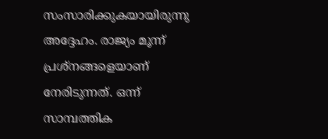സംസാരിക്കുകയായിരുന്നു അദ്ദേഹം. രാജ്യം മൂന്ന് പ്രശ്നങ്ങളെയാണ് നേരിടുന്നത്. ഒന്ന് സാമ്പത്തിക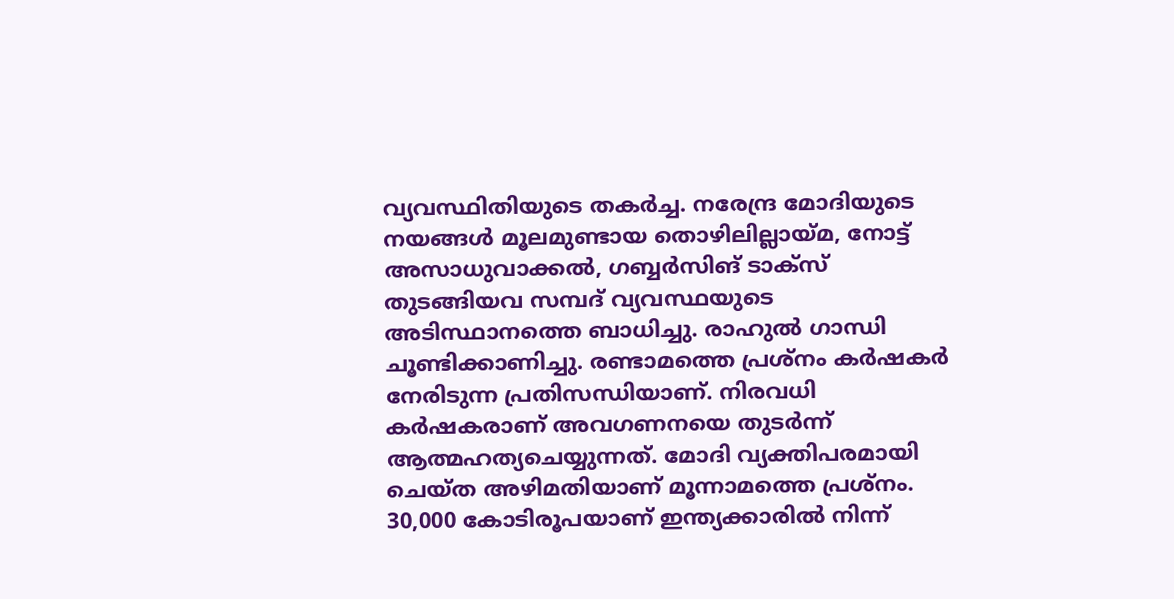വ്യവസ്ഥിതിയുടെ തകർച്ച. നരേന്ദ്ര മോദിയുടെ നയങ്ങൾ മൂലമുണ്ടായ തൊഴിലില്ലായ്മ, നോട്ട് അസാധുവാക്കൽ, ഗബ്ബർസിങ് ടാക്സ് തുടങ്ങിയവ സമ്പദ് വ്യവസ്ഥയുടെ അടിസ്ഥാനത്തെ ബാധിച്ചു. രാഹുൽ ഗാന്ധി ചൂണ്ടിക്കാണിച്ചു. രണ്ടാമത്തെ പ്രശ്നം കർഷകർ നേരിടുന്ന പ്രതിസന്ധിയാണ്. നിരവധി കർഷകരാണ് അവഗണനയെ തുടർന്ന് ആത്മഹത്യചെയ്യുന്നത്. മോദി വ്യക്തിപരമായി ചെയ്ത അഴിമതിയാണ് മൂന്നാമത്തെ പ്രശ്നം. 30,000 കോടിരൂപയാണ് ഇന്ത്യക്കാരിൽ നിന്ന്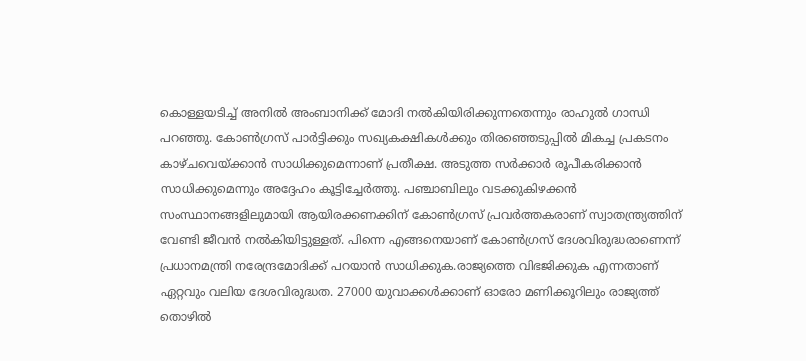കൊള്ളയടിച്ച് അനിൽ അംബാനിക്ക് മോദി നൽകിയിരിക്കുന്നതെന്നും രാഹുൽ ഗാന്ധി പറഞ്ഞു. കോൺഗ്രസ് പാർട്ടിക്കും സഖ്യകക്ഷികൾക്കും തിരഞ്ഞെടുപ്പിൽ മികച്ച പ്രകടനം കാഴ്ചവെയ്ക്കാൻ സാധിക്കുമെന്നാണ് പ്രതീക്ഷ. അടുത്ത സർക്കാർ രൂപീകരിക്കാൻ സാധിക്കുമെന്നും അദ്ദേഹം കൂട്ടിച്ചേർത്തു. പഞ്ചാബിലും വടക്കുകിഴക്കൻ സംസ്ഥാനങ്ങളിലുമായി ആയിരക്കണക്കിന് കോൺഗ്രസ് പ്രവർത്തകരാണ് സ്വാതന്ത്ര്യത്തിന് വേണ്ടി ജീവൻ നൽകിയിട്ടുള്ളത്. പിന്നെ എങ്ങനെയാണ് കോൺഗ്രസ് ദേശവിരുദ്ധരാണെന്ന് പ്രധാനമന്ത്രി നരേന്ദ്രമോദിക്ക് പറയാൻ സാധിക്കുക.രാജ്യത്തെ വിഭജിക്കുക എന്നതാണ് ഏറ്റവും വലിയ ദേശവിരുദ്ധത. 27000 യുവാക്കൾക്കാണ് ഓരോ മണിക്കൂറിലും രാജ്യത്ത് തൊഴിൽ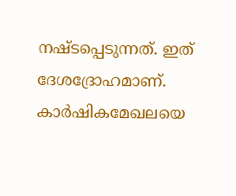നഷ്ടപ്പെടുന്നത്. ഇത് ദേശദ്രോഹമാണ്. കാർഷികമേഖലയെ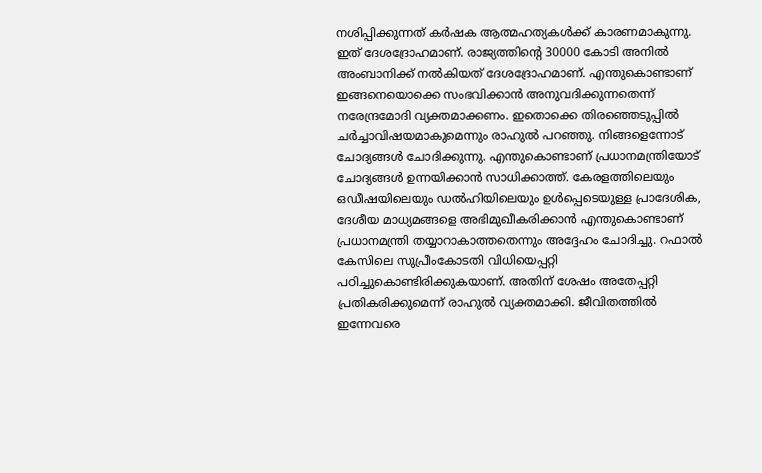നശിപ്പിക്കുന്നത് കർഷക ആത്മഹത്യകൾക്ക് കാരണമാകുന്നു. ഇത് ദേശദ്രോഹമാണ്. രാജ്യത്തിന്റെ 30000 കോടി അനിൽ അംബാനിക്ക് നൽകിയത് ദേശദ്രോഹമാണ്. എന്തുകൊണ്ടാണ് ഇങ്ങനെയൊക്കെ സംഭവിക്കാൻ അനുവദിക്കുന്നതെന്ന് നരേന്ദ്രമോദി വ്യക്തമാക്കണം. ഇതൊക്കെ തിരഞ്ഞെടുപ്പിൽ ചർച്ചാവിഷയമാകുമെന്നും രാഹുൽ പറഞ്ഞു. നിങ്ങളെന്നോട് ചോദ്യങ്ങൾ ചോദിക്കുന്നു. എന്തുകൊണ്ടാണ് പ്രധാനമന്ത്രിയോട് ചോദ്യങ്ങൾ ഉന്നയിക്കാൻ സാധിക്കാത്ത്. കേരളത്തിലെയും ഒഡീഷയിലെയും ഡൽഹിയിലെയും ഉൾപ്പെടെയുള്ള പ്രാദേശിക, ദേശീയ മാധ്യമങ്ങളെ അഭിമുഖീകരിക്കാൻ എന്തുകൊണ്ടാണ് പ്രധാനമന്ത്രി തയ്യാറാകാത്തതെന്നും അദ്ദേഹം ചോദിച്ചു. റഫാൽ കേസിലെ സുപ്രീംകോടതി വിധിയെപ്പറ്റി പഠിച്ചുകൊണ്ടിരിക്കുകയാണ്. അതിന് ശേഷം അതേപ്പറ്റി പ്രതികരിക്കുമെന്ന് രാഹുൽ വ്യക്തമാക്കി. ജീവിതത്തിൽ ഇന്നേവരെ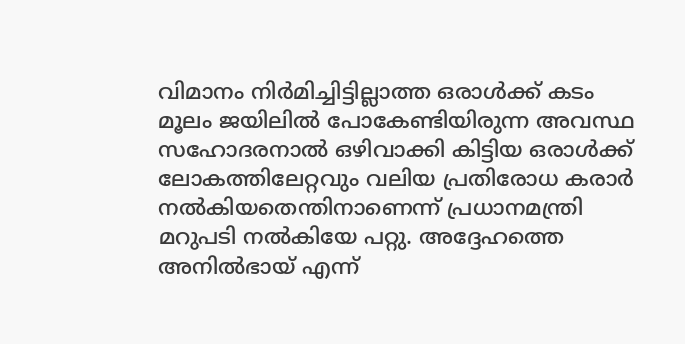വിമാനം നിർമിച്ചിട്ടില്ലാത്ത ഒരാൾക്ക് കടം മൂലം ജയിലിൽ പോകേണ്ടിയിരുന്ന അവസ്ഥ സഹോദരനാൽ ഒഴിവാക്കി കിട്ടിയ ഒരാൾക്ക് ലോകത്തിലേറ്റവും വലിയ പ്രതിരോധ കരാർ നൽകിയതെന്തിനാണെന്ന് പ്രധാനമന്ത്രി മറുപടി നൽകിയേ പറ്റു. അദ്ദേഹത്തെ അനിൽഭായ് എന്ന്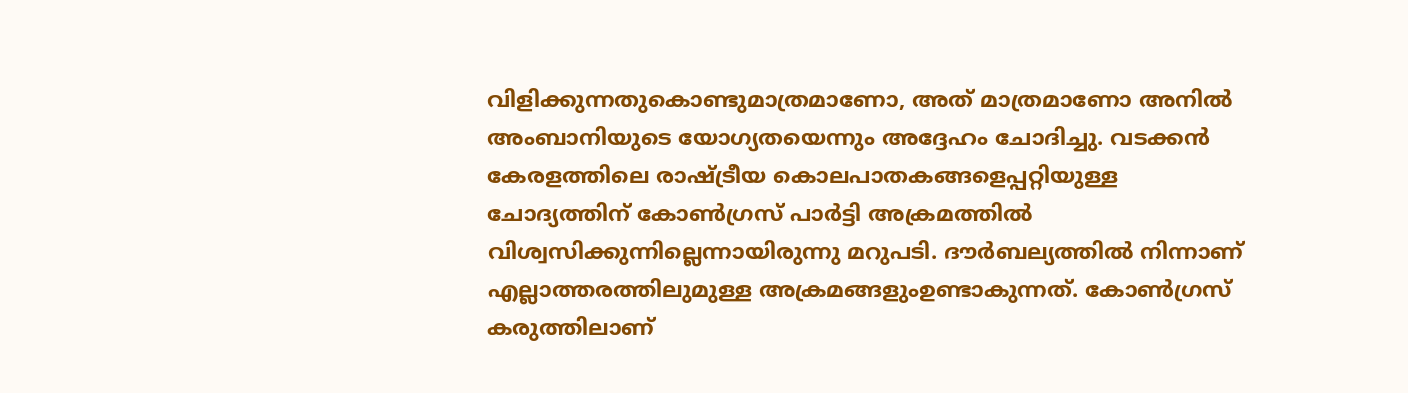വിളിക്കുന്നതുകൊണ്ടുമാത്രമാണോ, അത് മാത്രമാണോ അനിൽ അംബാനിയുടെ യോഗ്യതയെന്നും അദ്ദേഹം ചോദിച്ചു. വടക്കൻ കേരളത്തിലെ രാഷ്ട്രീയ കൊലപാതകങ്ങളെപ്പറ്റിയുള്ള ചോദ്യത്തിന് കോൺഗ്രസ് പാർട്ടി അക്രമത്തിൽ വിശ്വസിക്കുന്നില്ലെന്നായിരുന്നു മറുപടി. ദൗർബല്യത്തിൽ നിന്നാണ് എല്ലാത്തരത്തിലുമുള്ള അക്രമങ്ങളുംഉണ്ടാകുന്നത്. കോൺഗ്രസ് കരുത്തിലാണ്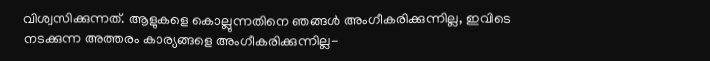വിശ്വസിക്കുന്നത്. ആളുകളെ കൊല്ലുന്നതിനെ ഞങ്ങൾ അംഗീകരിക്കുന്നില്ല, ഇവിടെ നടക്കുന്ന അത്തരം കാര്യങ്ങളെ അംഗീകരിക്കുന്നില്ല-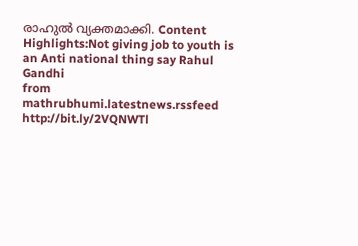രാഹുൽ വ്യക്തമാക്കി. Content Highlights:Not giving job to youth is an Anti national thing say Rahul Gandhi
from mathrubhumi.latestnews.rssfeed http://bit.ly/2VQNWTl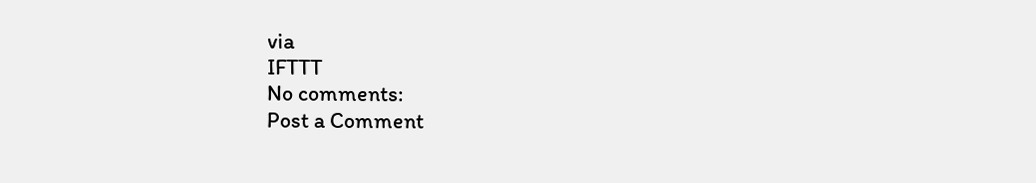via
IFTTT
No comments:
Post a Comment